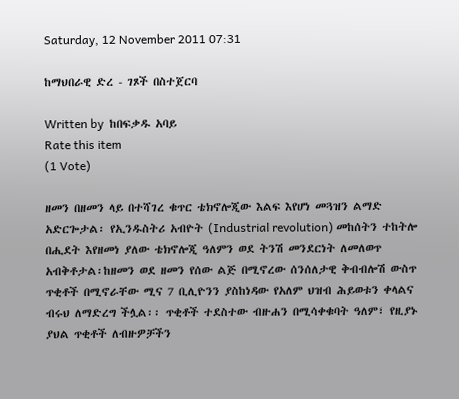Saturday, 12 November 2011 07:31

ከማህበራዊ ድረ - ገጾች በስተጀርባ

Written by  ከበፍቃዱ አባይ
Rate this item
(1 Vote)

ዘመን በዘመን ላይ በተሻገረ ቁጥር ቴክኖሎጂው እልፍ እየሆነ መጓዝን ልማድ አድርጐታል፡ የኢንዱስትሪ አብዮት (Industrial revolution) መከሰትን ተከትሎ በሒደት እየዘመነ ያለው ቴክኖሎጂ ዓለምን ወደ ትንሽ መንደርነት ለመለወጥ አብቅቶታል፡ከዘመን ወደ ዘመን የሰው ልጅ በሚኖረው ሰንሰለታዊ ቅብብሎሽ ውስጥ ጥቂቶች በሚኖራቸው ሚና 7 ቢሊዮንን ያስከነዳው የአለም ህዝብ ሕይወቱን ቀላልና ብሩህ ለማድረግ ችሏል፡፡ ጥቂቶች ተደስተው ብዙሐን በሚሳቀቁባት ዓለም፣ የዚያኑ ያህል ጥቂቶች ለብዙዎቻችን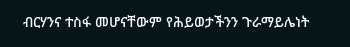ብርሃንና ተስፋ መሆናቸውም የሕይወታችንን ጉራማይሌነት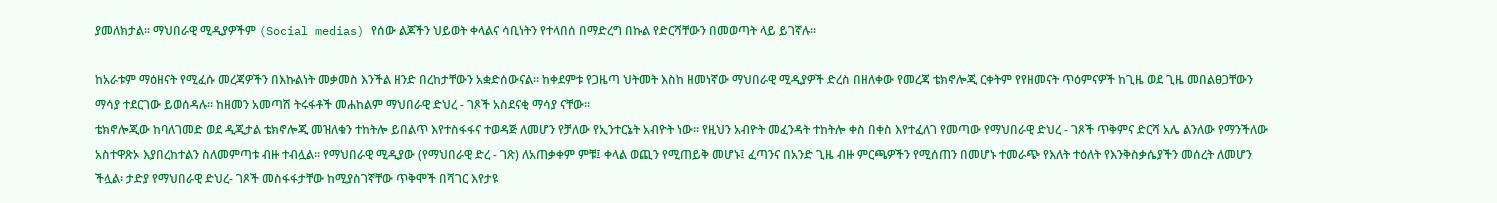ያመለክታል፡፡ ማህበራዊ ሚዲያዎችም (Social medias) የሰው ልጆችን ህይወት ቀላልና ሳቢነትን የተላበሰ በማድረግ በኩል የድርሻቸውን በመወጣት ላይ ይገኛሉ፡፡

ከአራቱም ማዕዘናት የሚፈሱ መረጃዎችን በእኩልነት መቃመስ እንችል ዘንድ በረከታቸውን አቋድሰውናል፡፡ ከቀደምቱ የጋዜጣ ህትመት እስከ ዘመነኛው ማህበራዊ ሚዲያዎች ድረስ በዘለቀው የመረጃ ቴክኖሎጂ ርቀትም የየዘመናት ጥዕምናዎች ከጊዜ ወደ ጊዜ መበልፀጋቸውን ማሳያ ተደርገው ይወሰዳሉ፡፡ ከዘመን አመጣሽ ትሩፋቶች መሐከልም ማህበራዊ ድህረ - ገጾች አስደናቂ ማሳያ ናቸው፡፡
ቴክኖሎጂው ከባለገመድ ወደ ዲጂታል ቴክኖሎጂ መዝለቁን ተከትሎ ይበልጥ እየተስፋፋና ተወዳጅ ለመሆን የቻለው የኢንተርኔት አብዮት ነው፡፡ የዚህን አብዮት መፈንዳት ተከትሎ ቀስ በቀስ እየተፈለገ የመጣው የማህበራዊ ድህረ - ገጾች ጥቅምና ድርሻ አሌ ልንለው የማንችለው አስተዋጽኦ እያበረከተልን ስለመምጣቱ ብዙ ተብሏል፡፡ የማህበራዊ ሚዲያው (የማህበራዊ ድረ - ገጽ) ለአጠቃቀም ምቹ፤ ቀላል ወጪን የሚጠይቅ መሆኑ፤ ፈጣንና በአንድ ጊዜ ብዙ ምርጫዎችን የሚሰጠን በመሆኑ ተመራጭ የእለት ተዕለት የእንቅስቃሴያችን መሰረት ለመሆን ችሏል፡ ታድያ የማህበራዊ ድህረ- ገጾች መስፋፋታቸው ከሚያስገኛቸው ጥቅሞች በሻገር እየታዩ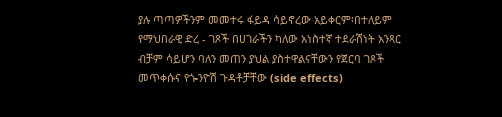ያሉ ጣጣዎችንም መመተሩ ፋይዳ ሳይኖረው አይቀርም፡በተለይም የማህበራዊ ድረ - ገጾች በሀገራችን ካለው አነስተኛ ተደራሽነት አንጻር ብቻም ሳይሆን ባለን መጠን ያህል ያስተዋልናቸውን የጀርባ ገጾች መጥቀሱና የጐንዮሽ ጉዳቶቻቸው (side effects)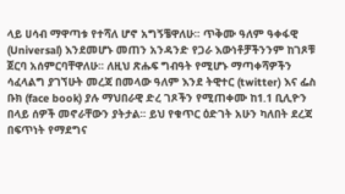ላይ ሀሳብ ማዋጣቱ የተሻለ ሆኖ አግኝቼዋለሁ፡፡ ጥቅሙ ዓለም ዓቀፋዊ (Universal) እንደመሆኑ መጠን አንዳንድ የጋራ እውነቶቻችንንም ከገጾቹ ጀርባ አሰምርባቸዋለሁ፡፡ ለዚህ ጽሑፍ ግብዓት የሚሆኑ ማጣቀሻዎችን ሳፈላልግ ያገኘሁት መረጃ በመላው ዓለም እንደ ትዊተር (twitter) እና ፌስ ቡክ (face book) ያሉ ማህበራዊ ድረ ገጾችን የሚጠቀሙ ከ1.1 ቢሊዮን በላይ ሰዎች መኖራቸውን ያትታል፡፡ ይህ የቁጥር ዕድገት አሁን ካለበት ደረጃ በፍጥነት የማደግና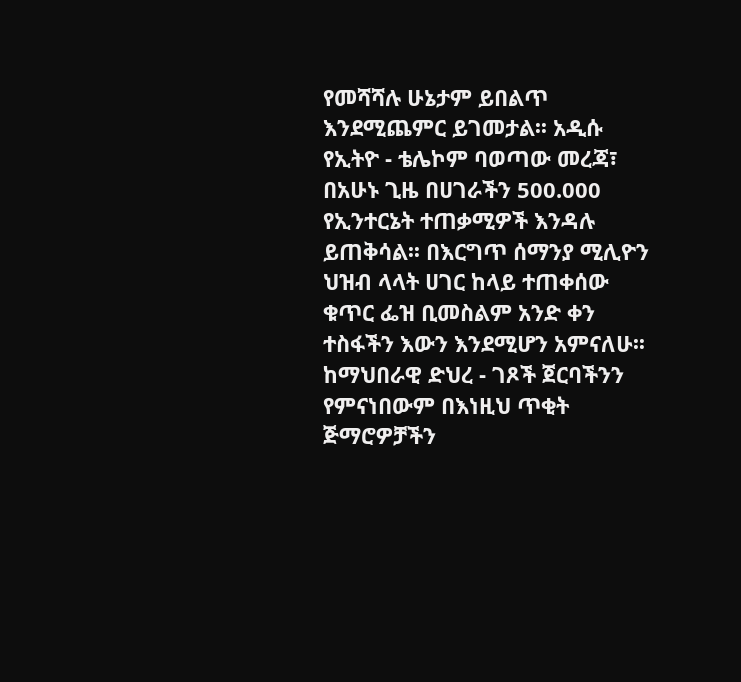የመሻሻሉ ሁኔታም ይበልጥ እንደሚጨምር ይገመታል፡፡ አዲሱ የኢትዮ - ቴሌኮም ባወጣው መረጃ፣ በአሁኑ ጊዜ በሀገራችን 500.000 የኢንተርኔት ተጠቃሚዎች እንዳሉ ይጠቅሳል፡፡ በእርግጥ ሰማንያ ሚሊዮን ህዝብ ላላት ሀገር ከላይ ተጠቀሰው ቁጥር ፌዝ ቢመስልም አንድ ቀን ተስፋችን እውን እንደሚሆን አምናለሁ፡፡ ከማህበራዊ ድህረ - ገጾች ጀርባችንን የምናነበውም በእነዚህ ጥቂት ጅማሮዎቻችን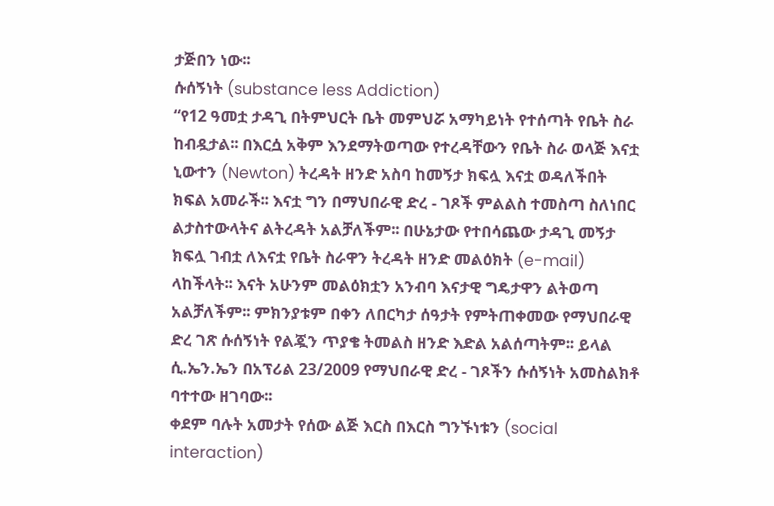ታጅበን ነው፡፡
ሱሰኝነት (substance less Addiction)
“የ12 ዓመቷ ታዳጊ በትምህርት ቤት መምህሯ አማካይነት የተሰጣት የቤት ስራ ከብዷታል፡፡ በእርሷ አቅም እንደማትወጣው የተረዳቸውን የቤት ስራ ወላጅ እናቷ ኒውተን (Newton) ትረዳት ዘንድ አስባ ከመኝታ ክፍሏ እናቷ ወዳለችበት ክፍል አመራች፡፡ እናቷ ግን በማህበራዊ ድረ - ገጾች ምልልስ ተመስጣ ስለነበር ልታስተውላትና ልትረዳት አልቻለችም፡፡ በሁኔታው የተበሳጨው ታዳጊ መኝታ ክፍሏ ገብቷ ለእናቷ የቤት ስራዋን ትረዳት ዘንድ መልዕክት (e-mail) ላከችላት፡፡ እናት አሁንም መልዕክቷን አንብባ እናታዊ ግዴታዋን ልትወጣ አልቻለችም፡፡ ምክንያቱም በቀን ለበርካታ ሰዓታት የምትጠቀመው የማህበራዊ ድረ ገጽ ሱሰኝነት የልጇን ጥያቄ ትመልስ ዘንድ እድል አልሰጣትም፡፡ ይላል ሲ.ኤን.ኤን በአፕሪል 23/2009 የማህበራዊ ድረ - ገጾችን ሱሰኝነት አመስልክቶ ባተተው ዘገባው፡፡
ቀደም ባሉት አመታት የሰው ልጅ እርስ በእርስ ግንኙነቱን (social interaction)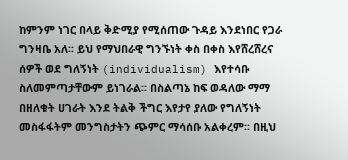ከምንም ነገር በላይ ቅድሚያ የሚሰጠው ጉዳይ እንደነበር የጋራ ግንዛቤ አለ፡፡ ይህ የማህበራዊ ግንኙነት ቀስ በቀስ እየሸረሸረና ሰዎች ወደ ግለኝነት (individualism) እየተሳቡ ስለመምጣታቸውም ይነገራል፡፡ በስልጣኔ ከፍ ወዳለው ማማ በዘለቁት ሀገራት እንደ ትልቅ ችግር እየታየ ያለው የግለኝነት መስፋፋትም መንግስታትን ጭምር ማሳሰቡ አልቀረም፡፡ በዚህ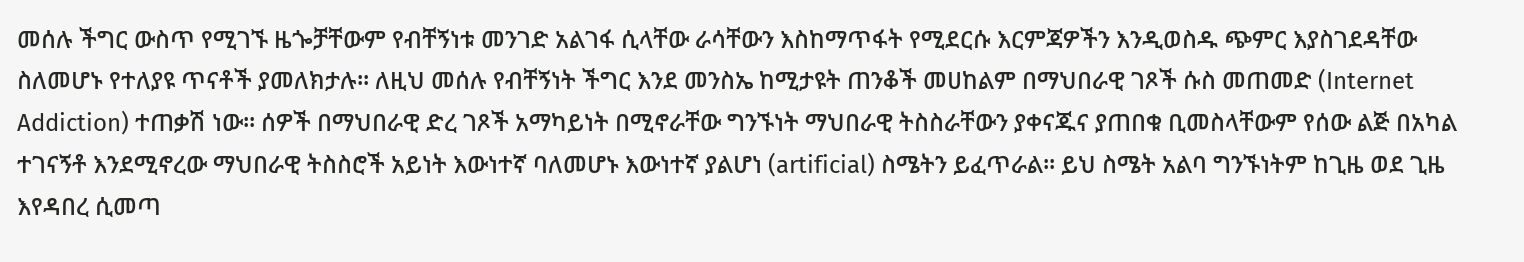መሰሉ ችግር ውስጥ የሚገኙ ዜጐቻቸውም የብቸኝነቱ መንገድ አልገፋ ሲላቸው ራሳቸውን እስከማጥፋት የሚደርሱ እርምጃዎችን እንዲወስዱ ጭምር እያስገደዳቸው ስለመሆኑ የተለያዩ ጥናቶች ያመለክታሉ፡፡ ለዚህ መሰሉ የብቸኝነት ችግር እንደ መንስኤ ከሚታዩት ጠንቆች መሀከልም በማህበራዊ ገጾች ሱስ መጠመድ (Internet Addiction) ተጠቃሽ ነው፡፡ ሰዎች በማህበራዊ ድረ ገጾች አማካይነት በሚኖራቸው ግንኙነት ማህበራዊ ትስስራቸውን ያቀናጁና ያጠበቁ ቢመስላቸውም የሰው ልጅ በአካል ተገናኝቶ እንደሚኖረው ማህበራዊ ትስስሮች አይነት እውነተኛ ባለመሆኑ እውነተኛ ያልሆነ (artificial) ስሜትን ይፈጥራል፡፡ ይህ ስሜት አልባ ግንኙነትም ከጊዜ ወደ ጊዜ እየዳበረ ሲመጣ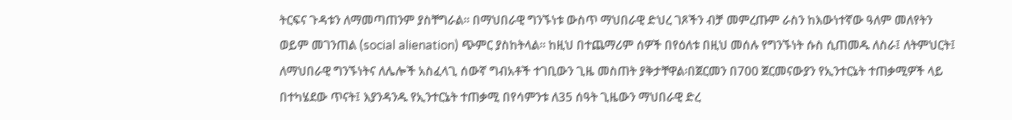ትርፍና ጉዳቱን ለማመጣጠንም ያስቸግራል፡፡ በማህበራዊ ግንኙነቱ ውስጥ ማህበራዊ ድህረ ገጾችን ብቻ መምረጡም ራስን ከእውነተኛው ዓለም መለየትን ወይም መገንጠል (social alienation) ጭምር ያስከትላል፡፡ ከዚህ በተጨማሪም ሰዎች በየዕለቱ በዚህ መሰሉ የግንኙነት ሱስ ሲጠመዱ ለስራ፤ ለትምህርት፤ ለማህበራዊ ግንኙነትና ለሌሎች አስፈላጊ ሰውኛ ግብአቶች ተገቢውን ጊዜ መስጠት ያቅታቸዋል፡በጀርመን በ700 ጀርመናውያን የኢንተርኔት ተጠቃሚዎች ላይ በተካሄደው ጥናት፤ እያንዳንዱ የኢንተርኔት ተጠቃሚ በየሳምንቱ ለ35 ሰዓት ጊዜውን ማህበራዊ ድረ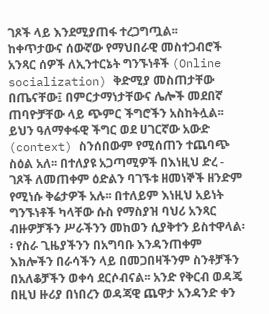ገጾች ላይ እንደሚያጠፋ ተረጋግጧል፡፡
ከቀጥታውና ሰውኛው የማህበራዊ መስተጋብሮች አንጻር ሰዎች ለኢንተርኔት ግንኙነቶች (Online socialization) ቅድሚያ መስጠታቸው በጤናቸው፤ በምርታማነታቸውና ሌሎች መደበኛ ጠባዮቻቸው ላይ ጭምር ችግሮችን አስከትሏል፡፡ ይህን ዓለማቀፋዊ ችግር ወደ ሀገርኛው አውድ (context) ስንሰበውም የሚሰጠን ተጨባጭ ስዕል አለ፡፡ በተለያዩ አጋጣሚዎች በእነዚህ ድረ - ገጾች ለመጠቀም ዕድልን ባገኙቱ ዘመነኞች ዘንድም የሚነሱ ቅሬታዎች አሉ፡፡ በተለይም እነዚህ አይነት ግንኙነቶች ካላቸው ሱስ የማስያዝ ባህሪ አንጻር ብዙዎቻችን ሥራችንን መከወን ሲያቅተን ይስተዋላል፡፡ የስራ ጊዜያችንን በአግባቡ እንዳንጠቀም እክሎችን በራሳችን ላይ በመጋበዛችንም ስንቶቻችን በአለቆቻችን ወቀሳ ደርሶብናል፡፡ አንድ የቅርብ ወዳጄ በዚህ ዙሪያ በነበረን ወዳጃዊ ጨዋታ አንዳንድ ቀን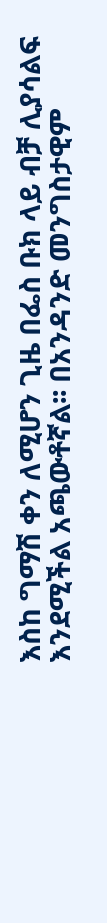እስከ ግማሽ ቀን ለሚሆን ጊዜ በፌስ ቡክ ላይ ብቻ ሊያሳልፍ እንደሚችል አጫውቶኛል፡፡ በአንዳንድ መንግስታዊም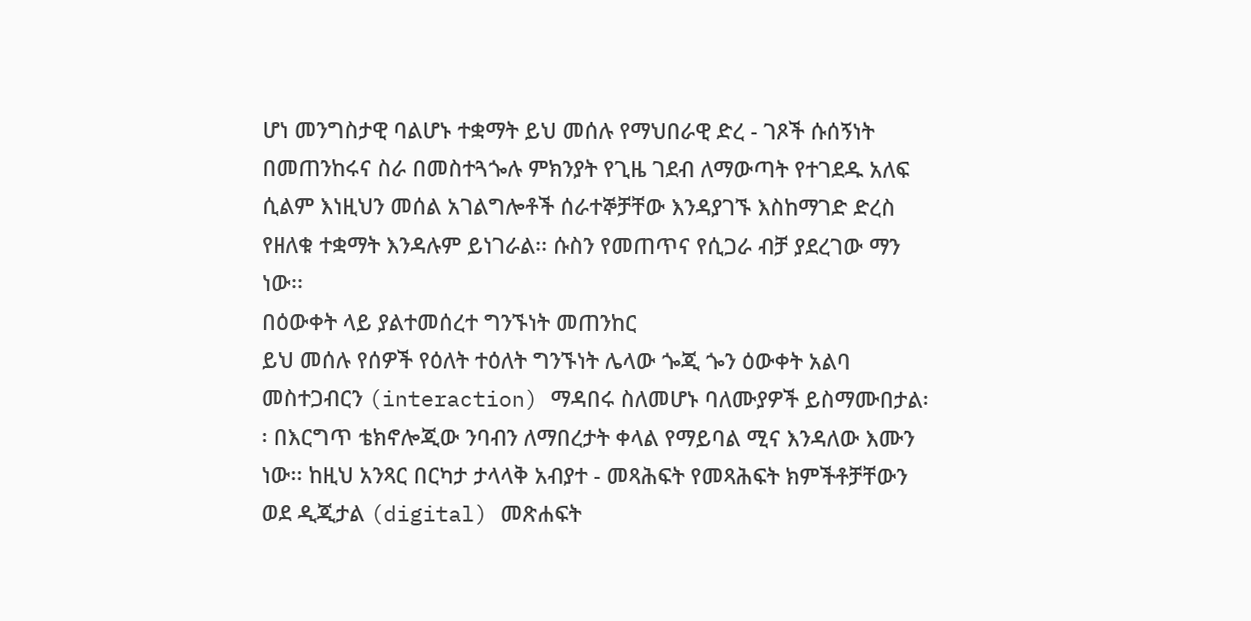ሆነ መንግስታዊ ባልሆኑ ተቋማት ይህ መሰሉ የማህበራዊ ድረ - ገጾች ሱሰኝነት በመጠንከሩና ስራ በመስተጓጐሉ ምክንያት የጊዜ ገደብ ለማውጣት የተገደዱ አለፍ ሲልም እነዚህን መሰል አገልግሎቶች ሰራተኞቻቸው እንዳያገኙ እስከማገድ ድረስ የዘለቁ ተቋማት እንዳሉም ይነገራል፡፡ ሱስን የመጠጥና የሲጋራ ብቻ ያደረገው ማን ነው፡፡
በዕውቀት ላይ ያልተመሰረተ ግንኙነት መጠንከር
ይህ መሰሉ የሰዎች የዕለት ተዕለት ግንኙነት ሌላው ጐጂ ጐን ዕውቀት አልባ መስተጋብርን (interaction) ማዳበሩ ስለመሆኑ ባለሙያዎች ይስማሙበታል፡፡ በእርግጥ ቴክኖሎጂው ንባብን ለማበረታት ቀላል የማይባል ሚና እንዳለው እሙን ነው፡፡ ከዚህ አንጻር በርካታ ታላላቅ አብያተ - መጻሕፍት የመጻሕፍት ክምችቶቻቸውን ወደ ዲጂታል (digital) መጽሐፍት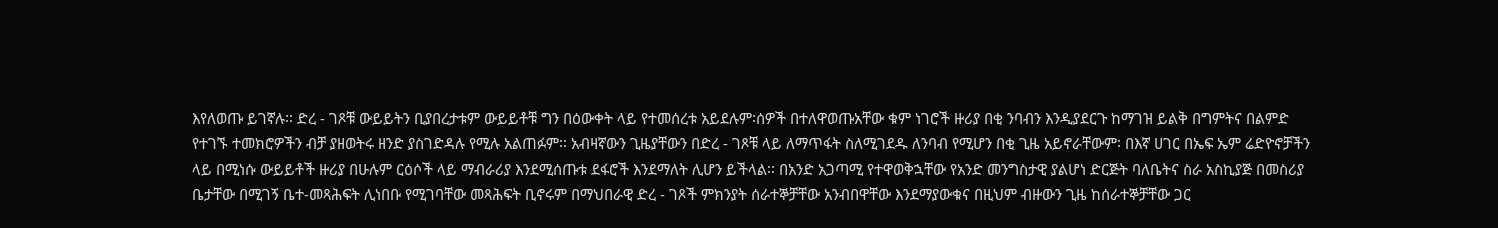እየለወጡ ይገኛሉ፡፡ ድረ - ገጾቹ ውይይትን ቢያበረታቱም ውይይቶቹ ግን በዕውቀት ላይ የተመሰረቱ አይደሉም፡ሰዎች በተለዋወጡአቸው ቁም ነገሮች ዙሪያ በቂ ንባብን እንዲያደርጉ ከማገዝ ይልቅ በግምትና በልምድ የተገኙ ተመክሮዎችን ብቻ ያዘወትሩ ዘንድ ያስገድዳሉ የሚሉ አልጠፉም፡፡ አብዛኛውን ጊዜያቸውን በድረ - ገጾቹ ላይ ለማጥፋት ስለሚገደዱ ለንባብ የሚሆን በቂ ጊዜ አይኖራቸውም፡ በእኛ ሀገር በኤፍ ኤም ሬድዮኖቻችን ላይ በሚነሱ ውይይቶች ዙሪያ በሁሉም ርዕሶች ላይ ማብራሪያ እንደሚሰጡቱ ደፋሮች እንደማለት ሊሆን ይችላል፡፡ በአንድ አጋጣሚ የተዋወቅኋቸው የአንድ መንግስታዊ ያልሆነ ድርጅት ባለቤትና ስራ አስኪያጅ በመስሪያ ቤታቸው በሚገኝ ቤተ-መጻሕፍት ሊነበቡ የሚገባቸው መጻሕፍት ቢኖሩም በማህበራዊ ድረ - ገጾች ምክንያት ሰራተኞቻቸው አንብበዋቸው እንደማያውቁና በዚህም ብዙውን ጊዜ ከሰራተኞቻቸው ጋር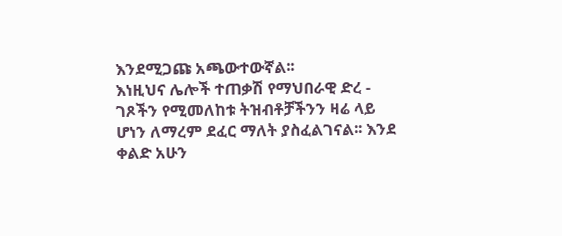እንደሚጋጩ አጫውተውኛል፡፡
እነዚህና ሌሎች ተጠቃሽ የማህበራዊ ድረ - ገጾችን የሚመለከቱ ትዝብቶቻችንን ዛሬ ላይ ሆነን ለማረም ደፈር ማለት ያስፈልገናል፡፡ እንደ ቀልድ አሁን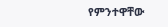የምንተዋቸው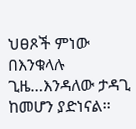ህፀጾች ምነው በእንቁላሉ ጊዜ…እንዳለው ታዳጊ ከመሆን ያድነናል፡፡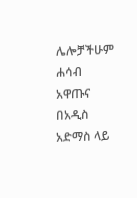ሌሎቻችሁም ሐሳብ አዋጡና በአዲስ አድማስ ላይ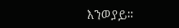እንወያይ፡፡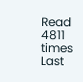Read 4811 times Last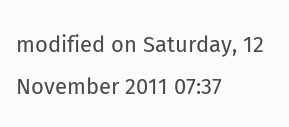modified on Saturday, 12 November 2011 07:37